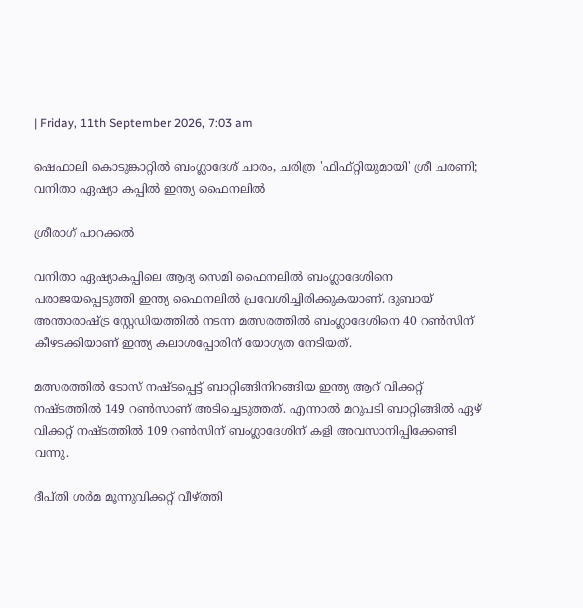| Friday, 11th September 2026, 7:03 am

ഷെഫാലി കൊടുങ്കാറ്റില്‍ ബംഗ്ലാദേശ് ചാരം, ചരിത്ര 'ഫിഫ്റ്റിയുമായി' ശ്രീ ചരണി; വനിതാ ഏഷ്യാ കപ്പില്‍ ഇന്ത്യ ഫൈനലില്‍

ശ്രീരാഗ് പാറക്കല്‍

വനിതാ ഏഷ്യാകപ്പിലെ ആദ്യ സെമി ഫൈനലില്‍ ബംഗ്ലാദേശിനെ പരാജയപ്പെടുത്തി ഇന്ത്യ ഫൈനലില്‍ പ്രവേശിച്ചിരിക്കുകയാണ്. ദുബായ് അന്താരാഷ്ട്ര സ്റ്റേഡിയത്തില്‍ നടന്ന മത്സരത്തില്‍ ബംഗ്ലാദേശിനെ 40 റണ്‍സിന് കീഴടക്കിയാണ് ഇന്ത്യ കലാശപ്പോരിന് യോഗ്യത നേടിയത്.

മത്സരത്തില്‍ ടോസ് നഷ്ടപ്പെട്ട് ബാറ്റിങ്ങിനിറങ്ങിയ ഇന്ത്യ ആറ് വിക്കറ്റ് നഷ്ടത്തില്‍ 149 റണ്‍സാണ് അടിച്ചെടുത്തത്. എന്നാല്‍ മറുപടി ബാറ്റിങ്ങില്‍ ഏഴ് വിക്കറ്റ് നഷ്ടത്തില്‍ 109 റണ്‍സിന് ബംഗ്ലാദേശിന് കളി അവസാനിപ്പിക്കേണ്ടി വന്നു.

ദീപ്തി ശര്‍മ മൂന്നുവിക്കറ്റ് വീഴ്ത്തി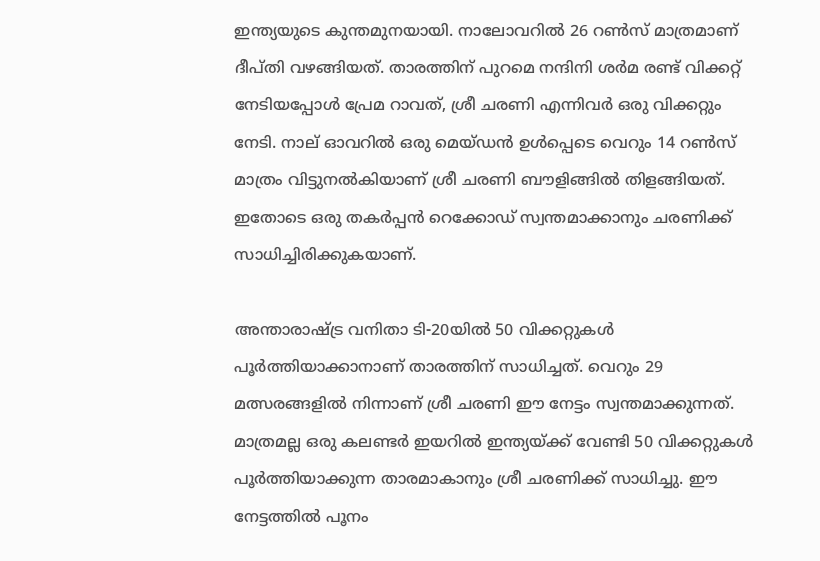ഇന്ത്യയുടെ കുന്തമുനയായി. നാലോവറില്‍ 26 റണ്‍സ് മാത്രമാണ് ദീപ്തി വഴങ്ങിയത്. താരത്തിന് പുറമെ നന്ദിനി ശര്‍മ രണ്ട് വിക്കറ്റ് നേടിയപ്പോള്‍ പ്രേമ റാവത്, ശ്രീ ചരണി എന്നിവര്‍ ഒരു വിക്കറ്റും നേടി. നാല് ഓവറില്‍ ഒരു മെയ്ഡന്‍ ഉള്‍പ്പെടെ വെറും 14 റണ്‍സ് മാത്രം വിട്ടുനല്‍കിയാണ് ശ്രീ ചരണി ബൗളിങ്ങില്‍ തിളങ്ങിയത്. ഇതോടെ ഒരു തകര്‍പ്പന്‍ റെക്കോഡ് സ്വന്തമാക്കാനും ചരണിക്ക് സാധിച്ചിരിക്കുകയാണ്.

അന്താരാഷ്ട്ര വനിതാ ടി-20യില്‍ 50 വിക്കറ്റുകള്‍ പൂര്‍ത്തിയാക്കാനാണ് താരത്തിന് സാധിച്ചത്. വെറും 29 മത്സരങ്ങളില്‍ നിന്നാണ് ശ്രീ ചരണി ഈ നേട്ടം സ്വന്തമാക്കുന്നത്. മാത്രമല്ല ഒരു കലണ്ടര്‍ ഇയറില്‍ ഇന്ത്യയ്ക്ക് വേണ്ടി 50 വിക്കറ്റുകള്‍ പൂര്‍ത്തിയാക്കുന്ന താരമാകാനും ശ്രീ ചരണിക്ക് സാധിച്ചു. ഈ നേട്ടത്തില്‍ പൂനം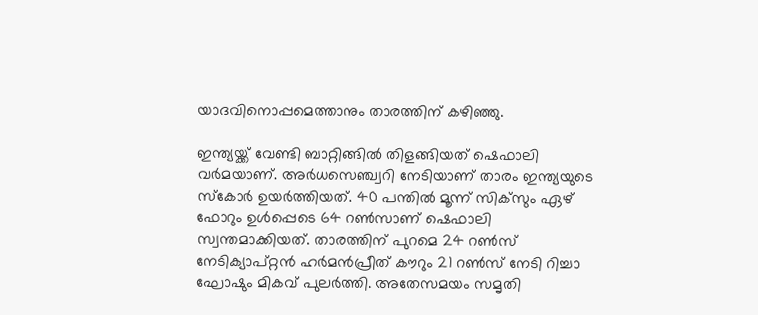യാദവിനൊപ്പമെത്താനും താരത്തിന് കഴിഞ്ഞു.

ഇന്ത്യയ്ക്ക് വേണ്ടി ബാറ്റിങ്ങില്‍ തിളങ്ങിയത് ഷെഫാലി വര്‍മയാണ്. അര്‍ധസെഞ്ച്വറി നേടിയാണ് താരം ഇന്ത്യയുടെ സ്‌കോര്‍ ഉയര്‍ത്തിയത്. 40 പന്തില്‍ മൂന്ന് സിക്‌സും ഏഴ് ഫോറും ഉള്‍പ്പെടെ 64 റണ്‍സാണ് ഷെഫാലി സ്വന്തമാക്കിയത്. താരത്തിന് പുറമെ 24 റണ്‍സ് നേടിക്യാപ്റ്റന്‍ ഹര്‍മന്‍പ്രീത് കൗറും 21 റണ്‍സ് നേടി റിച്ചാ ഘോഷും മികവ് പുലര്‍ത്തി. അതേസമയം സമൃതി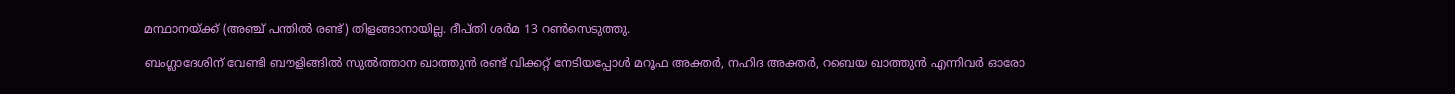മന്ഥാനയ്ക്ക് (അഞ്ച് പന്തില്‍ രണ്ട്) തിളങ്ങാനായില്ല. ദീപ്തി ശര്‍മ 13 റണ്‍സെടുത്തു.

ബംഗ്ലാദേശിന് വേണ്ടി ബൗളിങ്ങില്‍ സുല്‍ത്താന ഖാത്തുന്‍ രണ്ട് വിക്കറ്റ് നേടിയപ്പോള്‍ മറൂഫ അക്തര്‍, നഹിദ അക്തര്‍, റബെയ ഖാത്തുന്‍ എന്നിവര്‍ ഓരോ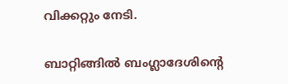വിക്കറ്റും നേടി.

ബാറ്റിങ്ങില്‍ ബംഗ്ലാദേശിന്റെ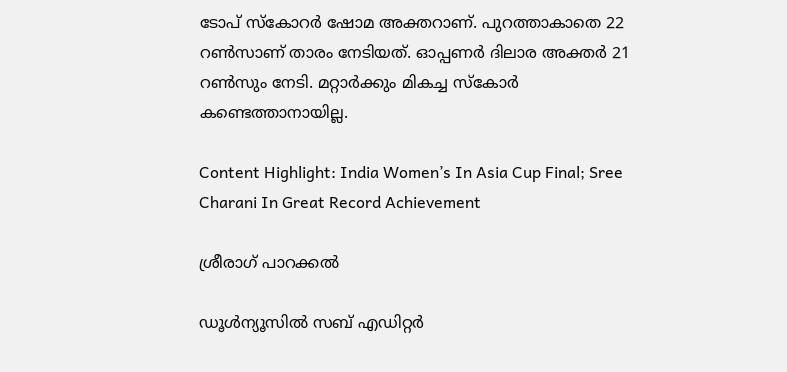ടോപ് സ്‌കോറര്‍ ഷോമ അക്തറാണ്. പുറത്താകാതെ 22 റണ്‍സാണ് താരം നേടിയത്. ഓപ്പണര്‍ ദിലാര അക്തര്‍ 21 റണ്‍സും നേടി. മറ്റാര്‍ക്കും മികച്ച സ്‌കോര്‍ കണ്ടെത്താനായില്ല.

Content Highlight: India Women’s In Asia Cup Final; Sree Charani In Great Record Achievement

ശ്രീരാഗ് പാറക്കല്‍

ഡൂള്‍ന്യൂസില്‍ സബ് എഡിറ്റര്‍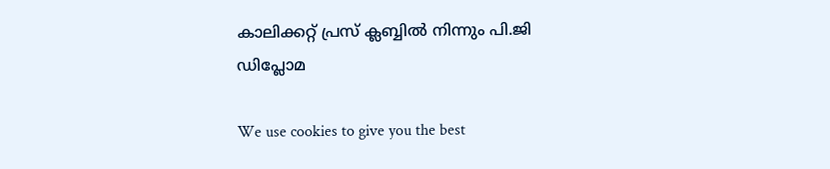കാലിക്കറ്റ് പ്രസ് ക്ലബ്ബില്‍ നിന്നും പി.ജി ഡിപ്ലോമ

We use cookies to give you the best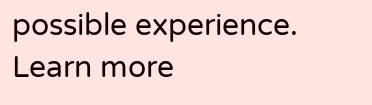possible experience. Learn more